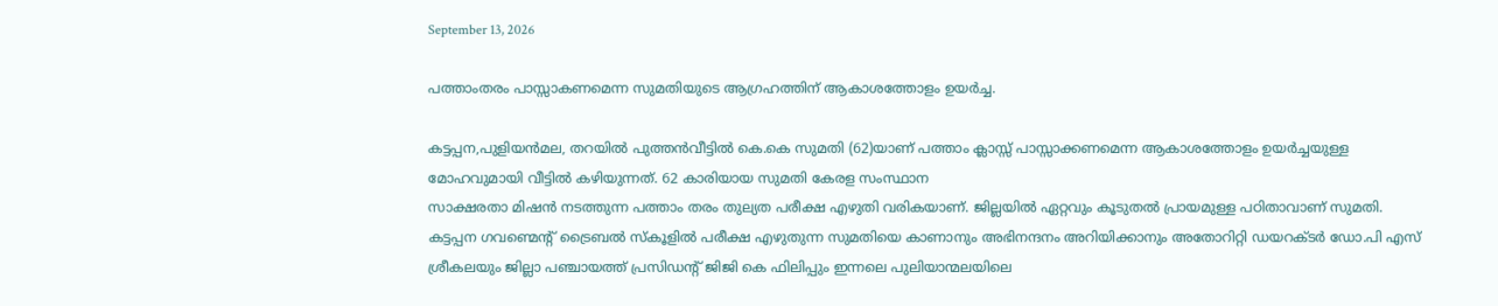September 13, 2026

പത്താംതരം പാസ്സാകണമെന്ന സുമതിയുടെ ആഗ്രഹത്തിന് ആകാശത്തോളം ഉയർച്ച.

കട്ടപ്പന,പുളിയൻമല, തറയിൽ പുത്തൻവീട്ടിൽ കെ.കെ സുമതി (62)യാണ് പത്താം ക്ലാസ്സ്‌ പാസ്സാക്കണമെന്ന ആകാശത്തോളം ഉയർച്ചയുള്ള മോഹവുമായി വീട്ടിൽ കഴിയുന്നത്. 62 കാരിയായ സുമതി കേരള സംസ്ഥാന
സാക്ഷരതാ മിഷൻ നടത്തുന്ന പത്താം തരം തുല്യത പരീക്ഷ എഴുതി വരികയാണ്. ജില്ലയിൽ ഏറ്റവും കൂടുതൽ പ്രായമുള്ള പഠിതാവാണ് സുമതി. കട്ടപ്പന ഗവണ്മെന്റ് ട്രൈബൽ സ്കൂളിൽ പരീക്ഷ എഴുതുന്ന സുമതിയെ കാണാനും അഭിനന്ദനം അറിയിക്കാനും അതോറിറ്റി ഡയറക്ടർ ഡോ.പി എസ് ശ്രീകലയും ജില്ലാ പഞ്ചായത്ത് പ്രസിഡൻ്റ് ജിജി കെ ഫിലിപ്പും ഇന്നലെ പുലിയാന്മലയിലെ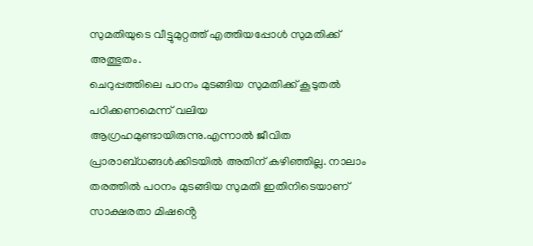സുമതിയുടെ വീട്ടുമുറ്റത്ത് എത്തിയപ്പോൾ സുമതിക്ക് അത്ഭുതം.
ചെറുപ്പത്തിലെ പഠനം മുടങ്ങിയ സുമതിക്ക് കൂടുതൽ പഠിക്കണമെന്ന് വലിയ ആഗ്രഹമുണ്ടായിരുന്നു.എന്നാൽ ജീവിത പ്രാരാബ്ധങ്ങൾക്കിടയിൽ അതിന് കഴിഞ്ഞില്ല. നാലാം തരത്തിൽ പഠനം മുടങ്ങിയ സുമതി ഇതിനിടെയാണ് സാക്ഷരതാ മിഷൻ്റെ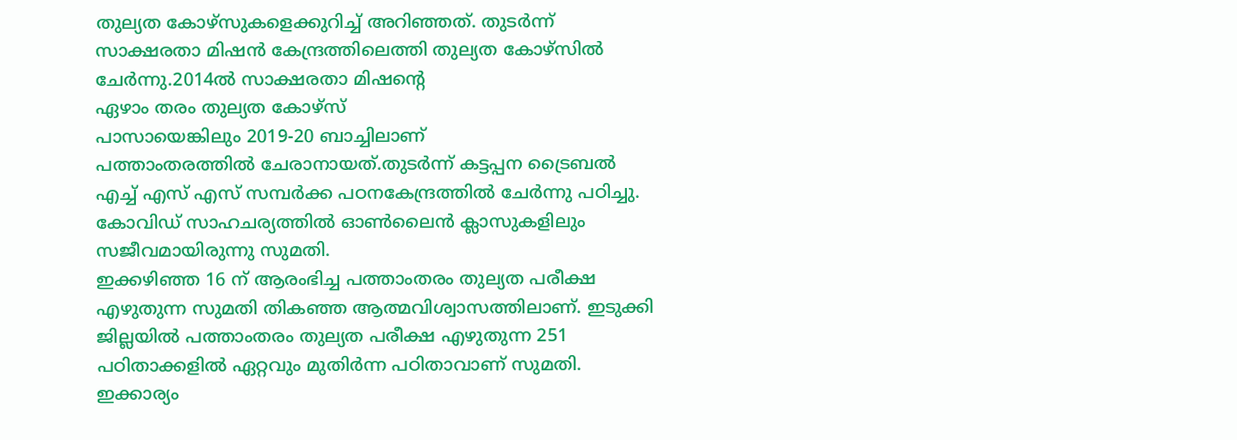തുല്യത കോഴ്സുകളെക്കുറിച്ച് അറിഞ്ഞത്. തുടർന്ന്
സാക്ഷരതാ മിഷൻ കേന്ദ്രത്തിലെത്തി തുല്യത കോഴ്സിൽ ചേർന്നു.2014ൽ സാക്ഷരതാ മിഷൻ്റെ
ഏഴാം തരം തുല്യത കോഴ്സ്
പാസായെങ്കിലും 2019-20 ബാച്ചിലാണ്
പത്താംതരത്തിൽ ചേരാനായത്.തുടർന്ന് കട്ടപ്പന ട്രൈബൽ എച്ച് എസ് എസ് സമ്പർക്ക പഠനകേന്ദ്രത്തിൽ ചേർന്നു പഠിച്ചു. കോവിഡ് സാഹചര്യത്തിൽ ഓൺലൈൻ ക്ലാസുകളിലും സജീവമായിരുന്നു സുമതി.
ഇക്കഴിഞ്ഞ 16 ന് ആരംഭിച്ച പത്താംതരം തുല്യത പരീക്ഷ എഴുതുന്ന സുമതി തികഞ്ഞ ആത്മവിശ്വാസത്തിലാണ്. ഇടുക്കി ജില്ലയിൽ പത്താംതരം തുല്യത പരീക്ഷ എഴുതുന്ന 251 പഠിതാക്കളിൽ ഏറ്റവും മുതിർന്ന പഠിതാവാണ് സുമതി. ഇക്കാര്യം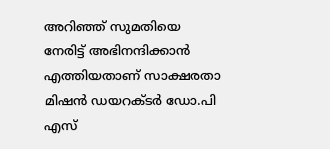അറിഞ്ഞ് സുമതിയെ നേരിട്ട് അഭിനന്ദിക്കാൻ എത്തിയതാണ് സാക്ഷരതാ മിഷൻ ഡയറക്ടർ ഡോ.പി എസ്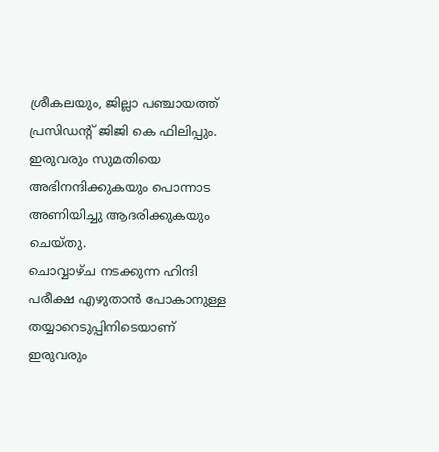ശ്രീകലയും, ജില്ലാ പഞ്ചായത്ത് പ്രസിഡൻ്റ് ജിജി കെ ഫിലിപ്പും.
ഇരുവരും സുമതിയെ അഭിനന്ദിക്കുകയും പൊന്നാട അണിയിച്ചു ആദരിക്കുകയും ചെയ്തു.
ചൊവ്വാഴ്ച നടക്കുന്ന ഹിന്ദി പരീക്ഷ എഴുതാൻ പോകാനുള്ള തയ്യാറെടുപ്പിനിടെയാണ് ഇരുവരും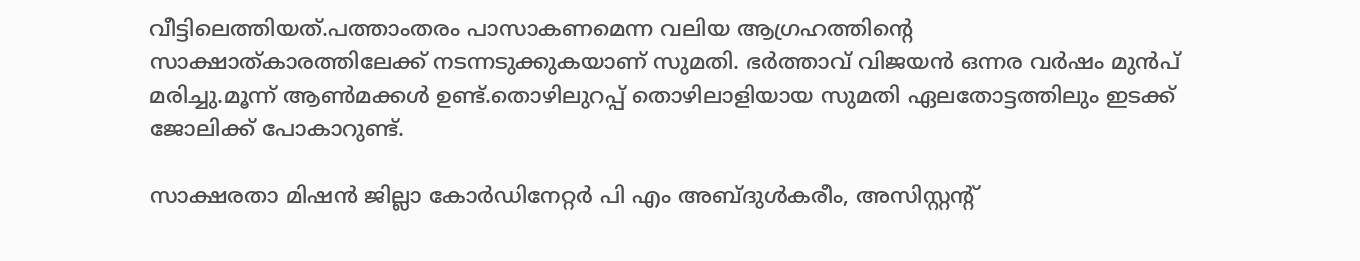വീട്ടിലെത്തിയത്.പത്താംതരം പാസാകണമെന്ന വലിയ ആഗ്രഹത്തിൻ്റെ
സാക്ഷാത്കാരത്തിലേക്ക് നടന്നടുക്കുകയാണ് സുമതി. ഭർത്താവ് വിജയൻ ഒന്നര വർഷം മുൻപ് മരിച്ചു.മൂന്ന് ആൺമക്കൾ ഉണ്ട്.തൊഴിലുറപ്പ് തൊഴിലാളിയായ സുമതി ഏലതോട്ടത്തിലും ഇടക്ക് ജോലിക്ക് പോകാറുണ്ട്.

സാക്ഷരതാ മിഷൻ ജില്ലാ കോർഡിനേറ്റർ പി എം അബ്ദുൾകരീം, അസിസ്റ്റൻ്റ്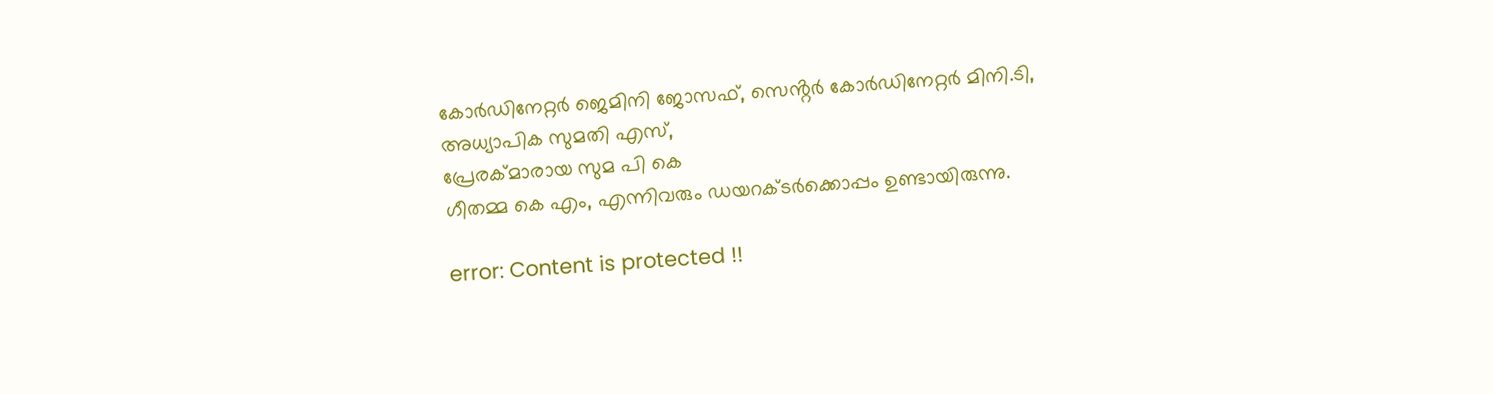കോർഡിനേറ്റർ ജെമിനി ജോസഫ്, സെൻ്റർ കോർഡിനേറ്റർ മിനി.ടി, അധ്യാപിക സുമതി എസ്,
പ്രേരക്മാരായ സുമ പി കെ
ഗീതമ്മ കെ എം, എന്നിവരും ഡയറക്ടർക്കൊപ്പം ഉണ്ടായിരുന്നു.

error: Content is protected !!